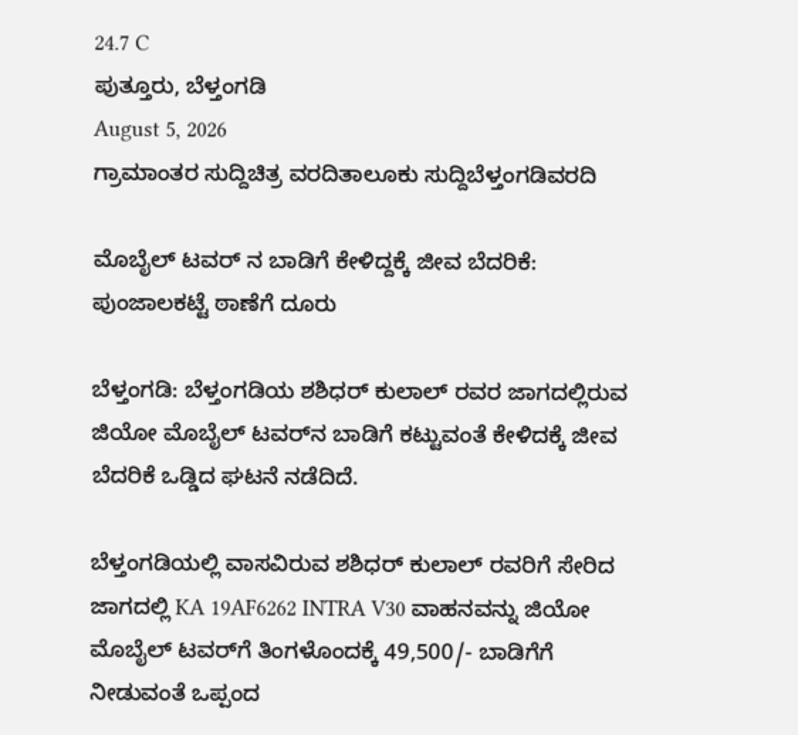24.7 C
ಪುತ್ತೂರು, ಬೆಳ್ತಂಗಡಿ
August 5, 2026
ಗ್ರಾಮಾಂತರ ಸುದ್ದಿಚಿತ್ರ ವರದಿತಾಲೂಕು ಸುದ್ದಿಬೆಳ್ತಂಗಡಿವರದಿ

ಮೊಬೈಲ್‌ ಟವರ್‌ ನ ಬಾಡಿಗೆ ಕೇಳಿದ್ದಕ್ಕೆ ಜೀವ ಬೆದರಿಕೆ: ಪುಂಜಾಲಕಟ್ಟೆ ಠಾಣೆಗೆ ದೂರು

ಬೆಳ್ತಂಗಡಿ: ಬೆಳ್ತಂಗಡಿಯ ಶಶಿಧರ್ ಕುಲಾಲ್ ರವರ ಜಾಗದಲ್ಲಿರುವ ಜಿಯೋ ಮೊಬೈಲ್‌ ಟವರ್‌ನ ಬಾಡಿಗೆ ಕಟ್ಟುವಂತೆ ಕೇಳಿದಕ್ಕೆ ಜೀವ ಬೆದರಿಕೆ ಒಡ್ಡಿದ ಘಟನೆ ನಡೆದಿದೆ.

ಬೆಳ್ತಂಗಡಿಯಲ್ಲಿ ವಾಸವಿರುವ ಶಶಿಧರ್‌ ಕುಲಾಲ್‌ ರವರಿಗೆ ಸೇರಿದ ಜಾಗದಲ್ಲಿ KA 19AF6262 INTRA V30 ವಾಹನವನ್ನು ಜಿಯೋ ಮೊಬೈಲ್‌ ಟವರ್‌ಗೆ ತಿಂಗಳೊಂದಕ್ಕೆ 49,500/- ಬಾಡಿಗೆಗೆ ನೀಡುವಂತೆ ಒಪ್ಪಂದ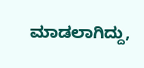ಮಾಡಲಾಗಿದ್ದು,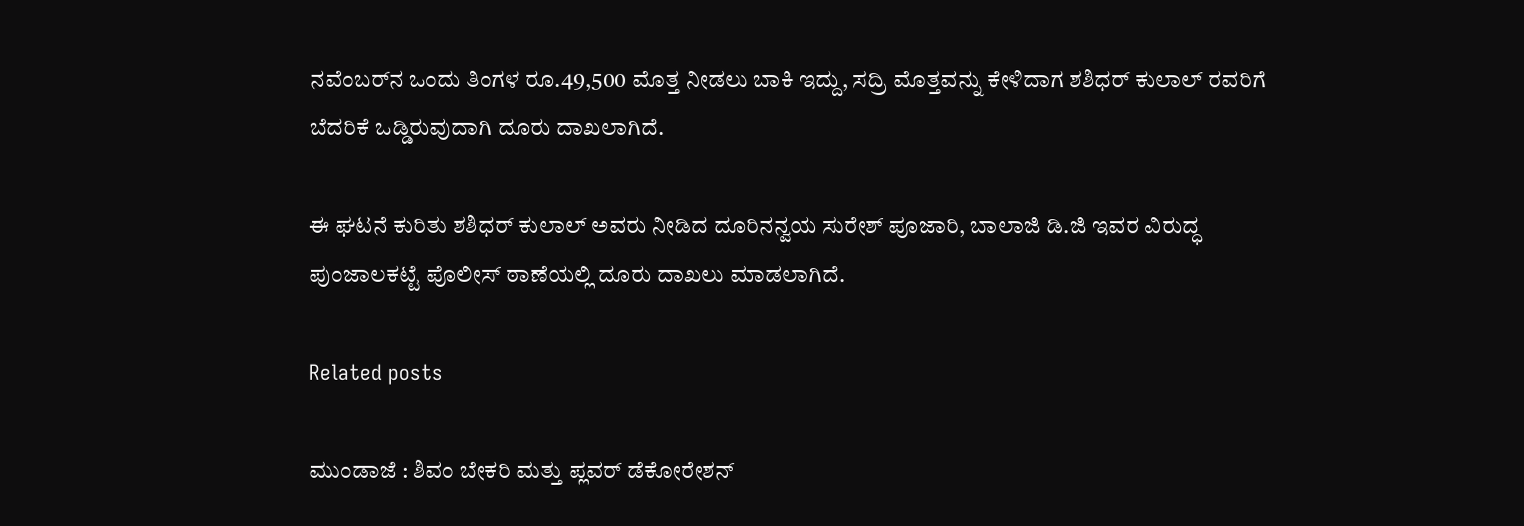ನವೆಂಬರ್‌ನ ಒಂದು ತಿಂಗಳ ರೂ.49,500 ಮೊತ್ತ ನೀಡಲು ಬಾಕಿ ಇದ್ದು, ಸದ್ರಿ ಮೊತ್ತವನ್ನು ಕೇಳಿದಾಗ ಶಶಿಧರ್‌ ಕುಲಾಲ್‌ ರವರಿಗೆ ಬೆದರಿಕೆ ಒಡ್ಡಿರುವುದಾಗಿ ದೂರು ದಾಖಲಾಗಿದೆ.

ಈ ಘಟನೆ ಕುರಿತು ಶಶಿಧರ್‌ ಕುಲಾಲ್‌ ಅವರು ನೀಡಿದ ದೂರಿನನ್ವಯ ಸುರೇಶ್‌ ಪೂಜಾರಿ, ಬಾಲಾಜಿ ಡಿ.ಜಿ ಇವರ ವಿರುದ್ಧ ಪುಂಜಾಲಕಟ್ಟೆ ಪೊಲೀಸ್ ಠಾಣೆಯಲ್ಲಿ ದೂರು ದಾಖಲು ಮಾಡಲಾಗಿದೆ.

Related posts

ಮುಂಡಾಜೆ : ಶಿವಂ ಬೇಕರಿ ಮತ್ತು ಪ್ಲವರ್ ಡೆಕೋರೇಶನ್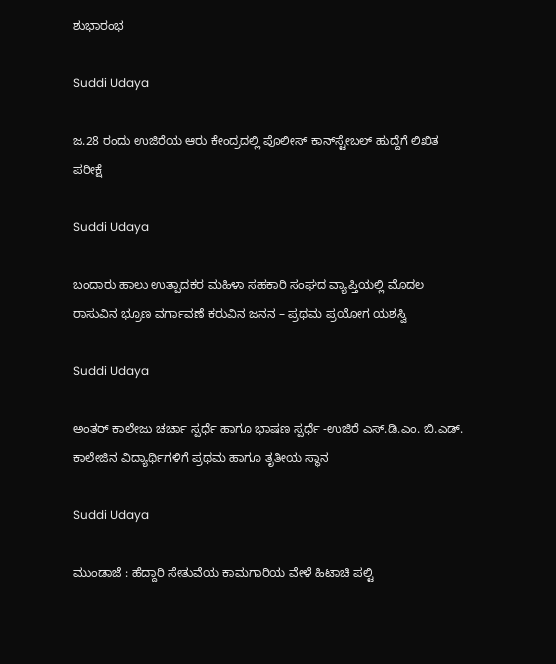ಶುಭಾರಂಭ

Suddi Udaya

ಜ.28 ರಂದು ಉಜಿರೆಯ ಆರು ಕೇಂದ್ರದಲ್ಲಿ ಪೊಲೀಸ್ ಕಾನ್‌ಸ್ಟೇಬಲ್ ಹುದ್ದೆಗೆ ಲಿಖಿತ ಪರೀಕ್ಷೆ

Suddi Udaya

ಬಂದಾರು ಹಾಲು ಉತ್ಪಾದಕರ ಮಹಿಳಾ ಸಹಕಾರಿ ಸಂಘದ ವ್ಯಾಪ್ತಿಯಲ್ಲಿ ಮೊದಲ ರಾಸುವಿನ ಭ್ರೂಣ ವರ್ಗಾವಣೆ ಕರುವಿನ ಜನನ – ಪ್ರಥಮ ಪ್ರಯೋಗ ಯಶಸ್ವಿ

Suddi Udaya

ಅಂತರ್ ಕಾಲೇಜು ಚರ್ಚಾ ಸ್ಪರ್ಧೆ ಹಾಗೂ ಭಾಷಣ ಸ್ಪರ್ಧೆ -ಉಜಿರೆ ಎಸ್.ಡಿ.ಎಂ. ಬಿ.ಎಡ್. ಕಾಲೇಜಿನ ವಿದ್ಯಾರ್ಥಿಗಳಿಗೆ ಪ್ರಥಮ ಹಾಗೂ ತೃತೀಯ ಸ್ಥಾನ

Suddi Udaya

ಮುಂಡಾಜೆ : ಹೆದ್ದಾರಿ ಸೇತುವೆಯ ಕಾಮಗಾರಿಯ ವೇಳೆ ಹಿಟಾಚಿ ಪಲ್ಟಿ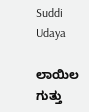Suddi Udaya

ಲಾಯಿಲ ಗುತ್ತು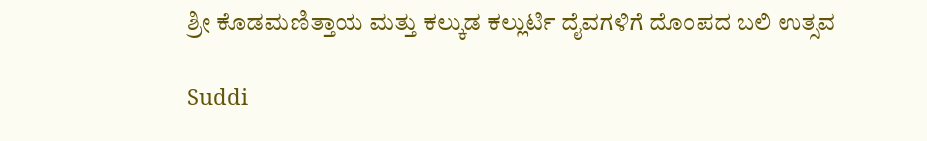ಶ್ರೀ ಕೊಡಮಣಿತ್ತಾಯ ಮತ್ತು ಕಲ್ಕುಡ ಕಲ್ಲುರ್ಟಿ ದೈವಗಳಿಗೆ ದೊಂಪದ ಬಲಿ ಉತ್ಸವ

Suddi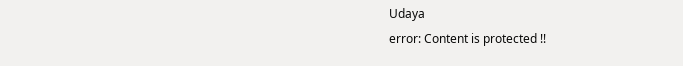Udaya
error: Content is protected !!